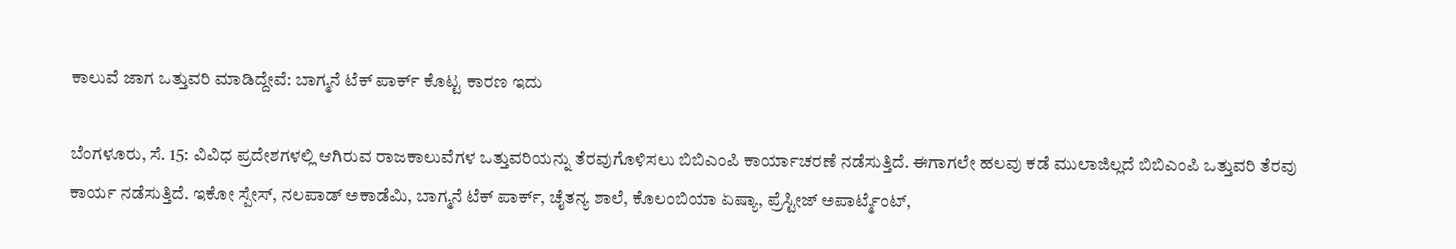ಕಾಲುವೆ ಜಾಗ ಒತ್ತುವರಿ ಮಾಡಿದ್ದೇವೆ: ಬಾಗ್ಮನೆ ಟೆಕ್ ಪಾರ್ಕ್ ಕೊಟ್ಟ ಕಾರಣ ಇದು

ಬೆಂಗಳೂರು, ಸೆ. 15: ವಿವಿಧ ಪ್ರದೇಶಗಳಲ್ಲಿ ಆಗಿರುವ ರಾಜಕಾಲುವೆಗಳ ಒತ್ತುವರಿಯನ್ನು ತೆರವುಗೊಳಿಸಲು ಬಿಬಿಎಂಪಿ ಕಾರ್ಯಾಚರಣೆ ನಡೆಸುತ್ತಿದೆ. ಈಗಾಗಲೇ ಹಲವು ಕಡೆ ಮುಲಾಜಿಲ್ಲದೆ ಬಿಬಿಎಂಪಿ ಒತ್ತುವರಿ ತೆರವು ಕಾರ್ಯ ನಡೆಸುತ್ತಿದೆ. ಇಕೋ ಸ್ಪೇಸ್, ನಲಪಾಡ್ ಅಕಾಡೆಮಿ, ಬಾಗ್ಮನೆ ಟೆಕ್ ಪಾರ್ಕ್, ಚೈತನ್ಯ ಶಾಲೆ, ಕೊಲಂಬಿಯಾ ಏಷ್ಯಾ, ಪ್ರೆಸ್ಟೀಜ್ ಅಪಾರ್ಟ್ಮೆಂಟ್,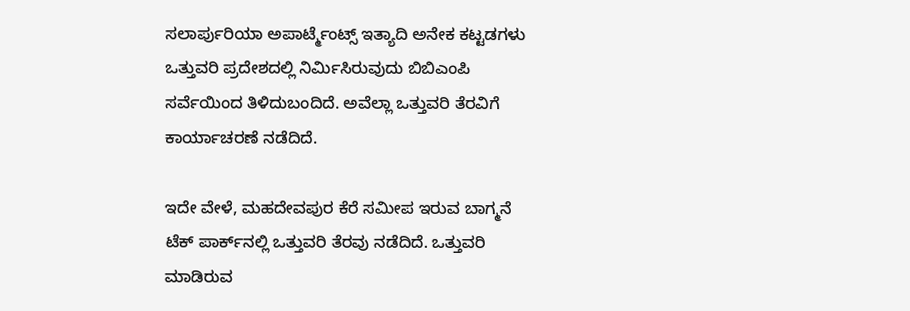ಸಲಾರ್ಪುರಿಯಾ ಅಪಾರ್ಟ್ಮೆಂಟ್ಸ್ ಇತ್ಯಾದಿ ಅನೇಕ ಕಟ್ಟಡಗಳು ಒತ್ತುವರಿ ಪ್ರದೇಶದಲ್ಲಿ ನಿರ್ಮಿಸಿರುವುದು ಬಿಬಿಎಂಪಿ ಸರ್ವೆಯಿಂದ ತಿಳಿದುಬಂದಿದೆ. ಅವೆಲ್ಲಾ ಒತ್ತುವರಿ ತೆರವಿಗೆ ಕಾರ್ಯಾಚರಣೆ ನಡೆದಿದೆ.

ಇದೇ ವೇಳೆ, ಮಹದೇವಪುರ ಕೆರೆ ಸಮೀಪ ಇರುವ ಬಾಗ್ಮನೆ ಟೆಕ್ ಪಾರ್ಕ್‌ನಲ್ಲಿ ಒತ್ತುವರಿ ತೆರವು ನಡೆದಿದೆ. ಒತ್ತುವರಿ ಮಾಡಿರುವ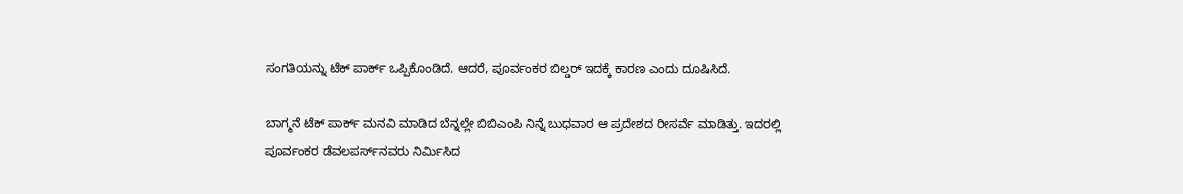ಸಂಗತಿಯನ್ನು ಟೆಕ್ ಪಾರ್ಕ್ ಒಪ್ಪಿಕೊಂಡಿದೆ. ಆದರೆ, ಪೂರ್ವಂಕರ ಬಿಲ್ಡರ್ ಇದಕ್ಕೆ ಕಾರಣ ಎಂದು ದೂಷಿಸಿದೆ.

ಬಾಗ್ಮನೆ ಟೆಕ್ ಪಾರ್ಕ್ ಮನವಿ ಮಾಡಿದ ಬೆನ್ನಲ್ಲೇ ಬಿಬಿಎಂಪಿ ನಿನ್ನೆ ಬುಧವಾರ ಆ ಪ್ರದೇಶದ ರೀಸರ್ವೆ ಮಾಡಿತ್ತು. ಇದರಲ್ಲಿ ಪೂರ್ವಂಕರ ಡೆವಲಪರ್ಸ್‌ನವರು ನಿರ್ಮಿಸಿದ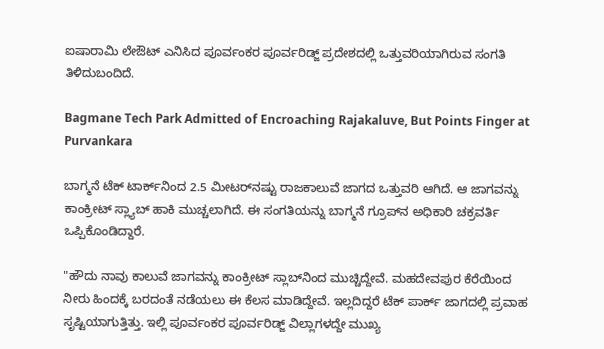ಐಷಾರಾಮಿ ಲೇಔಟ್ ಎನಿಸಿದ ಪೂರ್ವಂಕರ ಪೂರ್ವರಿಡ್ಜ್ ಪ್ರದೇಶದಲ್ಲಿ ಒತ್ತುವರಿಯಾಗಿರುವ ಸಂಗತಿ ತಿಳಿದುಬಂದಿದೆ.

Bagmane Tech Park Admitted of Encroaching Rajakaluve, But Points Finger at Purvankara

ಬಾಗ್ಮನೆ ಟೆಕ್ ಟಾರ್ಕ್‌ನಿಂದ 2.5 ಮೀಟರ್‌ನಷ್ಟು ರಾಜಕಾಲುವೆ ಜಾಗದ ಒತ್ತುವರಿ ಆಗಿದೆ. ಆ ಜಾಗವನ್ನು ಕಾಂಕ್ರೀಟ್ ಸ್ಲ್ಯಾಬ್ ಹಾಕಿ ಮುಚ್ಚಲಾಗಿದೆ. ಈ ಸಂಗತಿಯನ್ನು ಬಾಗ್ಮನೆ ಗ್ರೂಪ್‌ನ ಅಧಿಕಾರಿ ಚಕ್ರವರ್ತಿ ಒಪ್ಪಿಕೊಂಡಿದ್ದಾರೆ.

"ಹೌದು ನಾವು ಕಾಲುವೆ ಜಾಗವನ್ನು ಕಾಂಕ್ರೀಟ್ ಸ್ಲಾಬ್‌ನಿಂದ ಮುಚ್ಚಿದ್ದೇವೆ. ಮಹದೇವಪುರ ಕೆರೆಯಿಂದ ನೀರು ಹಿಂದಕ್ಕೆ ಬರದಂತೆ ನಡೆಯಲು ಈ ಕೆಲಸ ಮಾಡಿದ್ದೇವೆ. ಇಲ್ಲದಿದ್ದರೆ ಟೆಕ್ ಪಾರ್ಕ್ ಜಾಗದಲ್ಲಿ ಪ್ರವಾಹ ಸೃಷ್ಟಿಯಾಗುತ್ತಿತ್ತು. ಇಲ್ಲಿ ಪೂರ್ವಂಕರ ಪೂರ್ವರಿಡ್ಜ್ ವಿಲ್ಲಾಗಳದ್ದೇ ಮುಖ್ಯ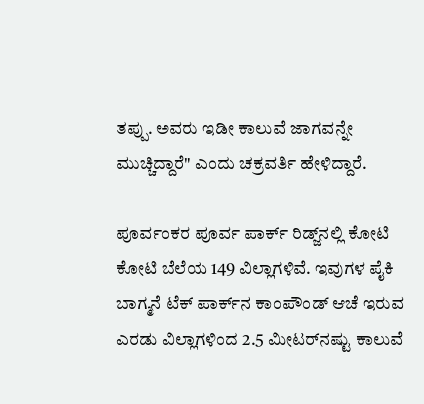ತಪ್ಪು. ಅವರು ಇಡೀ ಕಾಲುವೆ ಜಾಗವನ್ನೇ ಮುಚ್ಚಿದ್ದಾರೆ" ಎಂದು ಚಕ್ರವರ್ತಿ ಹೇಳಿದ್ದಾರೆ.

ಪೂರ್ವಂಕರ ಪೂರ್ವ ಪಾರ್ಕ್ ರಿಡ್ಜ್‌ನಲ್ಲಿ ಕೋಟಿ ಕೋಟಿ ಬೆಲೆಯ 149 ವಿಲ್ಲಾಗಳಿವೆ. ಇವುಗಳ ಪೈಕಿ ಬಾಗ್ಮನೆ ಟೆಕ್ ಪಾರ್ಕ್‌ನ ಕಾಂಪೌಂಡ್ ಆಚೆ ಇರುವ ಎರಡು ವಿಲ್ಲಾಗಳಿಂದ 2.5 ಮೀಟರ್‌ನಷ್ಟು ಕಾಲುವೆ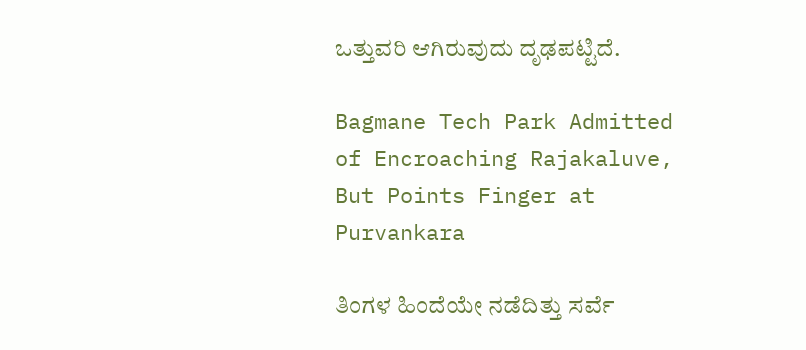ಒತ್ತುವರಿ ಆಗಿರುವುದು ದೃಢಪಟ್ಟಿದೆ.

Bagmane Tech Park Admitted of Encroaching Rajakaluve, But Points Finger at Purvankara

ತಿಂಗಳ ಹಿಂದೆಯೇ ನಡೆದಿತ್ತು ಸರ್ವೆ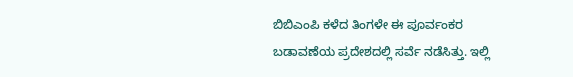ಬಿಬಿಎಂಪಿ ಕಳೆದ ತಿಂಗಳೇ ಈ ಪೂರ್ವಂಕರ ಬಡಾವಣೆಯ ಪ್ರದೇಶದಲ್ಲಿ ಸರ್ವೆ ನಡೆಸಿತ್ತು. ಇಲ್ಲಿ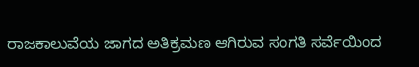ರಾಜಕಾಲುವೆಯ ಜಾಗದ ಅತಿಕ್ರಮಣ ಆಗಿರುವ ಸಂಗತಿ ಸರ್ವೆಯಿಂದ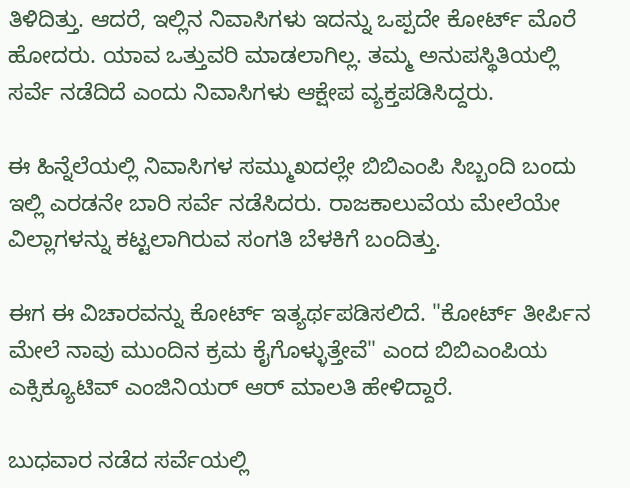ತಿಳಿದಿತ್ತು. ಆದರೆ, ಇಲ್ಲಿನ ನಿವಾಸಿಗಳು ಇದನ್ನು ಒಪ್ಪದೇ ಕೋರ್ಟ್ ಮೊರೆ ಹೋದರು. ಯಾವ ಒತ್ತುವರಿ ಮಾಡಲಾಗಿಲ್ಲ. ತಮ್ಮ ಅನುಪಸ್ಥಿತಿಯಲ್ಲಿ ಸರ್ವೆ ನಡೆದಿದೆ ಎಂದು ನಿವಾಸಿಗಳು ಆಕ್ಷೇಪ ವ್ಯಕ್ತಪಡಿಸಿದ್ದರು.

ಈ ಹಿನ್ನೆಲೆಯಲ್ಲಿ ನಿವಾಸಿಗಳ ಸಮ್ಮುಖದಲ್ಲೇ ಬಿಬಿಎಂಪಿ ಸಿಬ್ಬಂದಿ ಬಂದು ಇಲ್ಲಿ ಎರಡನೇ ಬಾರಿ ಸರ್ವೆ ನಡೆಸಿದರು. ರಾಜಕಾಲುವೆಯ ಮೇಲೆಯೇ ವಿಲ್ಲಾಗಳನ್ನು ಕಟ್ಟಲಾಗಿರುವ ಸಂಗತಿ ಬೆಳಕಿಗೆ ಬಂದಿತ್ತು.

ಈಗ ಈ ವಿಚಾರವನ್ನು ಕೋರ್ಟ್ ಇತ್ಯರ್ಥಪಡಿಸಲಿದೆ. "ಕೋರ್ಟ್ ತೀರ್ಪಿನ ಮೇಲೆ ನಾವು ಮುಂದಿನ ಕ್ರಮ ಕೈಗೊಳ್ಳುತ್ತೇವೆ" ಎಂದ ಬಿಬಿಎಂಪಿಯ ಎಕ್ಸಿಕ್ಯೂಟಿವ್ ಎಂಜಿನಿಯರ್ ಆರ್ ಮಾಲತಿ ಹೇಳಿದ್ದಾರೆ.

ಬುಧವಾರ ನಡೆದ ಸರ್ವೆಯಲ್ಲಿ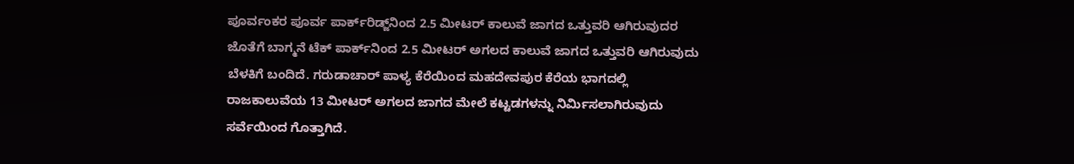ಪೂರ್ವಂಕರ ಪೂರ್ವ ಪಾರ್ಕ್‌ರಿಡ್ಜ್‌ನಿಂದ 2.5 ಮೀಟರ್ ಕಾಲುವೆ ಜಾಗದ ಒತ್ತುವರಿ ಆಗಿರುವುದರ ಜೊತೆಗೆ ಬಾಗ್ಮನೆ ಟೆಕ್ ಪಾರ್ಕ್‌ನಿಂದ 2.5 ಮೀಟರ್ ಅಗಲದ ಕಾಲುವೆ ಜಾಗದ ಒತ್ತುವರಿ ಆಗಿರುವುದು ಬೆಳಕಿಗೆ ಬಂದಿದೆ. ಗರುಡಾಚಾರ್ ಪಾಳ್ಯ ಕೆರೆಯಿಂದ ಮಹದೇವಪುರ ಕೆರೆಯ ಭಾಗದಲ್ಲಿ ರಾಜಕಾಲುವೆಯ 13 ಮೀಟರ್ ಅಗಲದ ಜಾಗದ ಮೇಲೆ ಕಟ್ಟಡಗಳನ್ನು ನಿರ್ಮಿಸಲಾಗಿರುವುದು ಸರ್ವೆಯಿಂದ ಗೊತ್ತಾಗಿದೆ.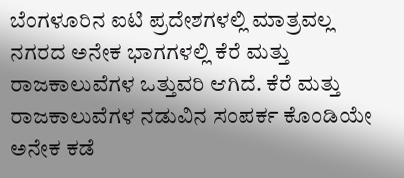ಬೆಂಗಳೂರಿನ ಐಟಿ ಪ್ರದೇಶಗಳಲ್ಲಿ ಮಾತ್ರವಲ್ಲ ನಗರದ ಅನೇಕ ಭಾಗಗಳಲ್ಲಿ ಕೆರೆ ಮತ್ತು ರಾಜಕಾಲುವೆಗಳ ಒತ್ತುವರಿ ಆಗಿದೆ. ಕೆರೆ ಮತ್ತು ರಾಜಕಾಲುವೆಗಳ ನಡುವಿನ ಸಂಪರ್ಕ ಕೊಂಡಿಯೇ ಅನೇಕ ಕಡೆ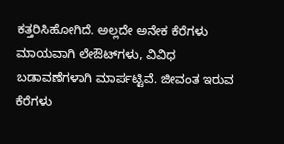ಕತ್ತರಿಸಿಹೋಗಿದೆ. ಅಲ್ಲದೇ ಅನೇಕ ಕೆರೆಗಳು ಮಾಯವಾಗಿ ಲೇಔಟ್‌ಗಳು, ವಿವಿಧ ಬಡಾವಣೆಗಳಾಗಿ ಮಾರ್ಪಟ್ಟಿವೆ. ಜೀವಂತ ಇರುವ ಕೆರೆಗಳು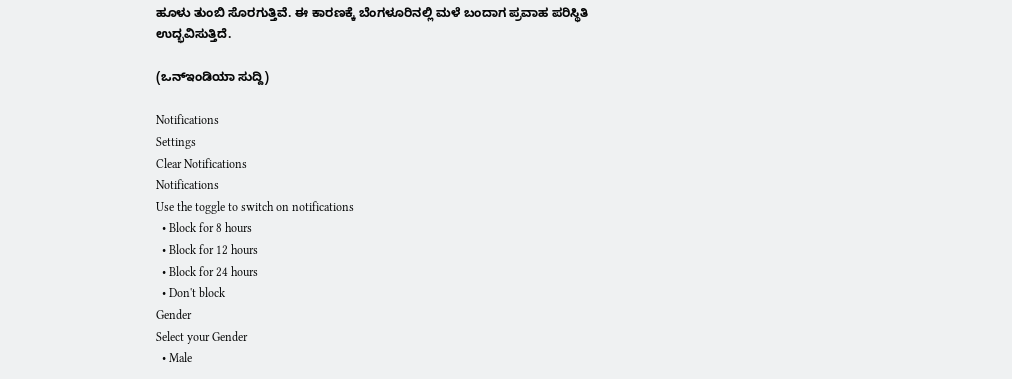ಹೂಳು ತುಂಬಿ ಸೊರಗುತ್ತಿವೆ. ಈ ಕಾರಣಕ್ಕೆ ಬೆಂಗಳೂರಿನಲ್ಲಿ ಮಳೆ ಬಂದಾಗ ಪ್ರವಾಹ ಪರಿಸ್ಥಿತಿ ಉದ್ಭವಿಸುತ್ತಿದೆ.

(ಒನ್ಇಂಡಿಯಾ ಸುದ್ದಿ)

Notifications
Settings
Clear Notifications
Notifications
Use the toggle to switch on notifications
  • Block for 8 hours
  • Block for 12 hours
  • Block for 24 hours
  • Don't block
Gender
Select your Gender
  • Male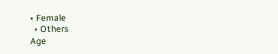• Female
  • Others
Age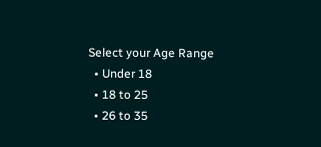Select your Age Range
  • Under 18
  • 18 to 25
  • 26 to 35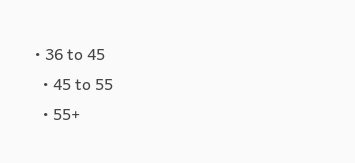• 36 to 45
  • 45 to 55
  • 55+